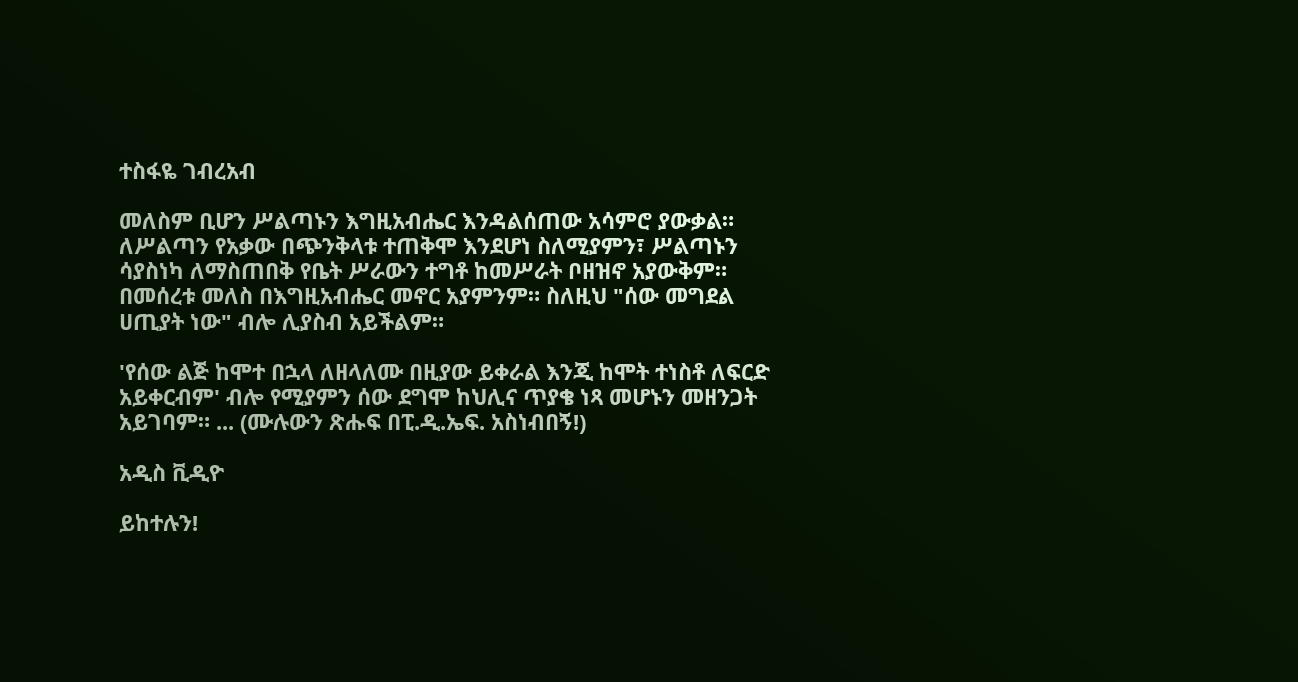ተስፋዬ ገብረአብ

መለስም ቢሆን ሥልጣኑን እግዚአብሔር እንዳልሰጠው አሳምሮ ያውቃል። ለሥልጣን የአቃው በጭንቅላቱ ተጠቅሞ እንደሆነ ስለሚያምን፣ ሥልጣኑን ሳያስነካ ለማስጠበቅ የቤት ሥራውን ተግቶ ከመሥራት ቦዘዝኖ አያውቅም። በመሰረቱ መለስ በእግዚአብሔር መኖር አያምንም። ስለዚህ "ሰው መግደል ሀጢያት ነው" ብሎ ሊያስብ አይችልም።

'የሰው ልጅ ከሞተ በኋላ ለዘላለሙ በዚያው ይቀራል እንጂ ከሞት ተነስቶ ለፍርድ አይቀርብም' ብሎ የሚያምን ሰው ደግሞ ከህሊና ጥያቄ ነጻ መሆኑን መዘንጋት አይገባም። ... (ሙሉውን ጽሑፍ በፒ.ዲ.ኤፍ. አስነብበኝ!)

አዲስ ቪዲዮ

ይከተሉን!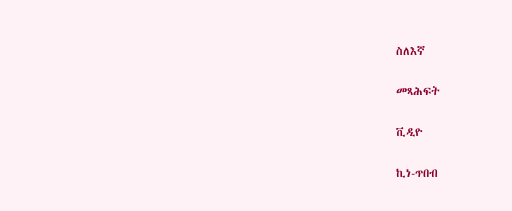ስለእኛ

መጻሕፍት

ቪዲዮ

ኪነ-ጥበብ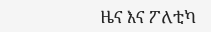ዜና እና ፖለቲካ